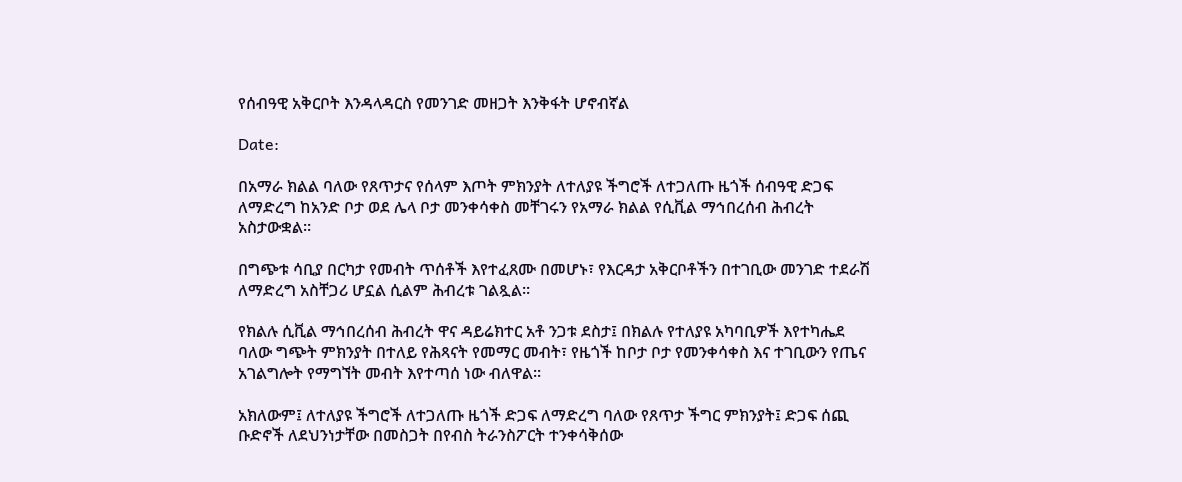የሰብዓዊ አቅርቦት እንዳላዳርስ የመንገድ መዘጋት እንቅፋት ሆኖብኛል

Date:

በአማራ ክልል ባለው የጸጥታና የሰላም እጦት ምክንያት ለተለያዩ ችግሮች ለተጋለጡ ዜጎች ሰብዓዊ ድጋፍ ለማድረግ ከአንድ ቦታ ወደ ሌላ ቦታ መንቀሳቀስ መቸገሩን የአማራ ክልል የሲቪል ማኅበረሰብ ሕብረት አስታውቋል።

በግጭቱ ሳቢያ በርካታ የመብት ጥሰቶች እየተፈጸሙ በመሆኑ፣ የእርዳታ አቅርቦቶችን በተገቢው መንገድ ተደራሽ ለማድረግ አስቸጋሪ ሆኗል ሲልም ሕብረቱ ገልጿል።

የክልሉ ሲቪል ማኅበረሰብ ሕብረት ዋና ዳይሬክተር አቶ ንጋቱ ደስታ፤ በክልሉ የተለያዩ አካባቢዎች እየተካሔደ ባለው ግጭት ምክንያት በተለይ የሕጻናት የመማር መብት፣ የዜጎች ከቦታ ቦታ የመንቀሳቀስ እና ተገቢውን የጤና አገልግሎት የማግኘት መብት እየተጣሰ ነው ብለዋል፡፡

አክለውም፤ ለተለያዩ ችግሮች ለተጋለጡ ዜጎች ድጋፍ ለማድረግ ባለው የጸጥታ ችግር ምክንያት፤ ድጋፍ ሰጪ ቡድኖች ለደህንነታቸው በመስጋት በየብስ ትራንስፖርት ተንቀሳቅሰው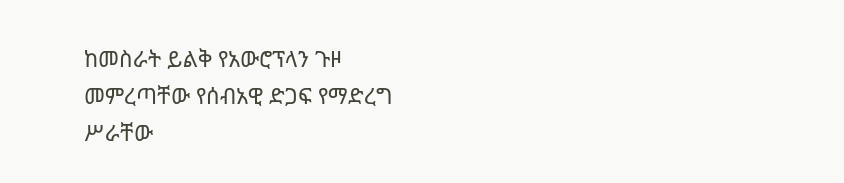ከመስራት ይልቅ የአውሮፕላን ጉዞ መምረጣቸው የሰብአዊ ድጋፍ የማድረግ ሥራቸው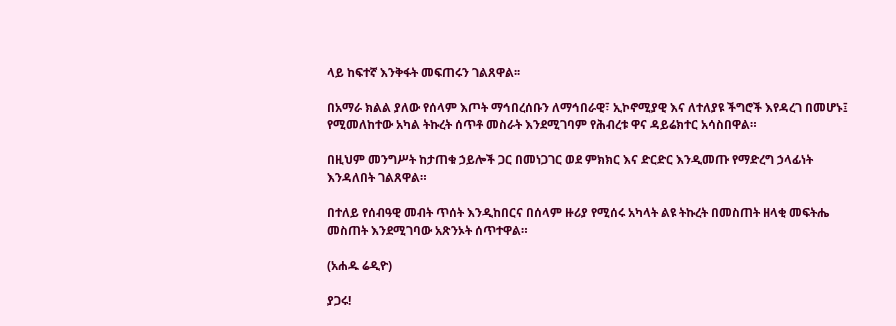ላይ ከፍተኛ እንቅፋት መፍጠሩን ገልጸዋል፡፡

በአማራ ክልል ያለው የሰላም እጦት ማኅበረሰቡን ለማኅበራዊ፣ ኢኮኖሚያዊ እና ለተለያዩ ችግሮች እየዳረገ በመሆኑ፤ የሚመለከተው አካል ትኩረት ሰጥቶ መስራት እንደሚገባም የሕብረቱ ዋና ዳይሬክተር አሳስበዋል።

በዚህም መንግሥት ከታጠቁ ኃይሎች ጋር በመነጋገር ወደ ምክክር እና ድርድር እንዲመጡ የማድረግ ኃላፊነት እንዳለበት ገልጸዋል።

በተለይ የሰብዓዊ መብት ጥሰት እንዲከበርና በሰላም ዙሪያ የሚሰሩ አካላት ልዩ ትኩረት በመስጠት ዘላቂ መፍትሔ መስጠት እንደሚገባው አጽንኦት ሰጥተዋል።

(አሐዱ ሬዲዮ)

ያጋሩ!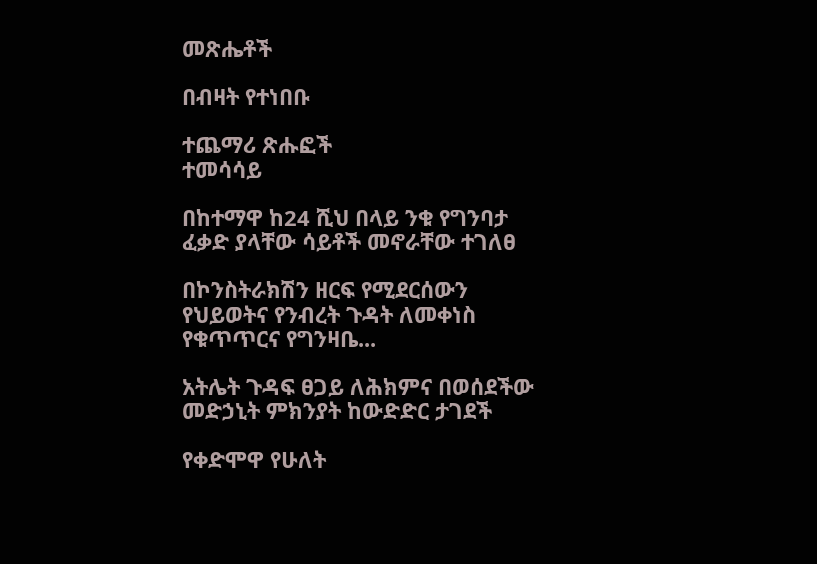መጽሔቶች

በብዛት የተነበቡ

ተጨማሪ ጽሑፎች
ተመሳሳይ

በከተማዋ ከ24 ሺህ በላይ ንቁ የግንባታ ፈቃድ ያላቸው ሳይቶች መኖራቸው ተገለፀ

በኮንስትራክሽን ዘርፍ የሚደርሰውን የህይወትና የንብረት ጉዳት ለመቀነስ የቁጥጥርና የግንዛቤ...

አትሌት ጉዳፍ ፀጋይ ለሕክምና በወሰደችው መድኃኒት ምክንያት ከውድድር ታገደች

የቀድሞዋ የሁለት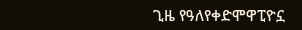ጊዜ የዓለየቀድሞዋፒዮኗ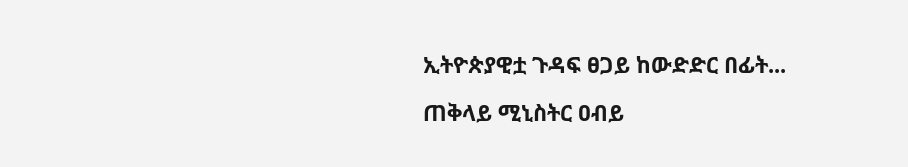ኢትዮጵያዊቷ ጉዳፍ ፀጋይ ከውድድር በፊት...

ጠቅላይ ሚኒስትር ዐብይ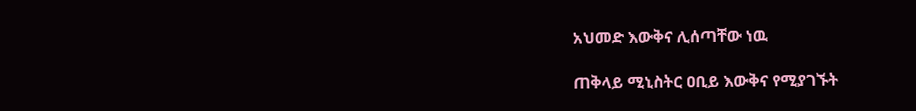አህመድ እውቅና ሊሰጣቸው ነዉ

ጠቅላይ ሚኒስትር ዐቢይ እውቅና የሚያገኙት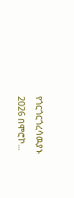የጎርጎርጎረሳዉያኑ 2026 በሞሮኮ...